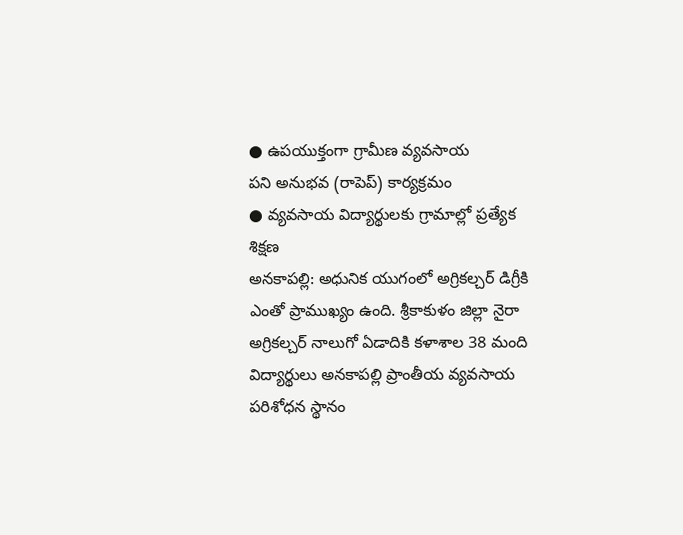● ఉపయుక్తంగా గ్రామీణ వ్యవసాయ
పని అనుభవ (రాపెప్) కార్యక్రమం
● వ్యవసాయ విద్యార్థులకు గ్రామాల్లో ప్రత్యేక శిక్షణ
అనకాపల్లి: అధునిక యుగంలో అగ్రికల్చర్ డిగ్రీకి ఎంతో ప్రాముఖ్యం ఉంది. శ్రీకాకుళం జిల్లా నైరా అగ్రికల్చర్ నాలుగో ఏడాదికి కళాశాల 38 మంది విద్యార్థులు అనకాపల్లి ప్రాంతీయ వ్యవసాయ పరిశోధన స్థానం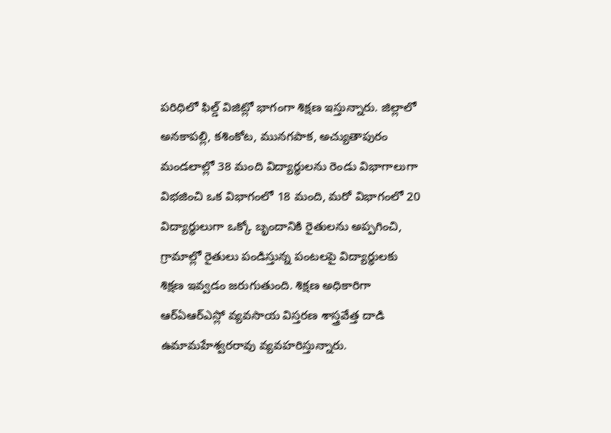పరిధిలో ఫిల్డ్ విజిట్లో భాగంగా శిక్షణ ఇస్తున్నారు. జిల్లాలో అనకాపల్లి, కశింకోట, మునగపాక, అచ్యుతాపురం మండలాల్లో 38 మంది విద్యార్థులను రెండు విభాగాలుగా విభజించి ఒక విభాగంలో 18 మంది, మరో విభాగంలో 20 విద్యార్థులుగా ఒక్కో బృందానికి రైతులను అప్పగించి, గ్రామాల్లో రైతులు పండిస్తున్న పంటలపై విద్యార్థులకు శిక్షణ ఇవ్వడం జరుగుతుంది. శిక్షణ అధికారిగా ఆర్ఏఆర్ఎస్లో వ్యవసాయ విస్తరణ శాస్త్రవేత్త దాడి ఉమామహేశ్వరరావు వ్యవహరిస్తున్నారు.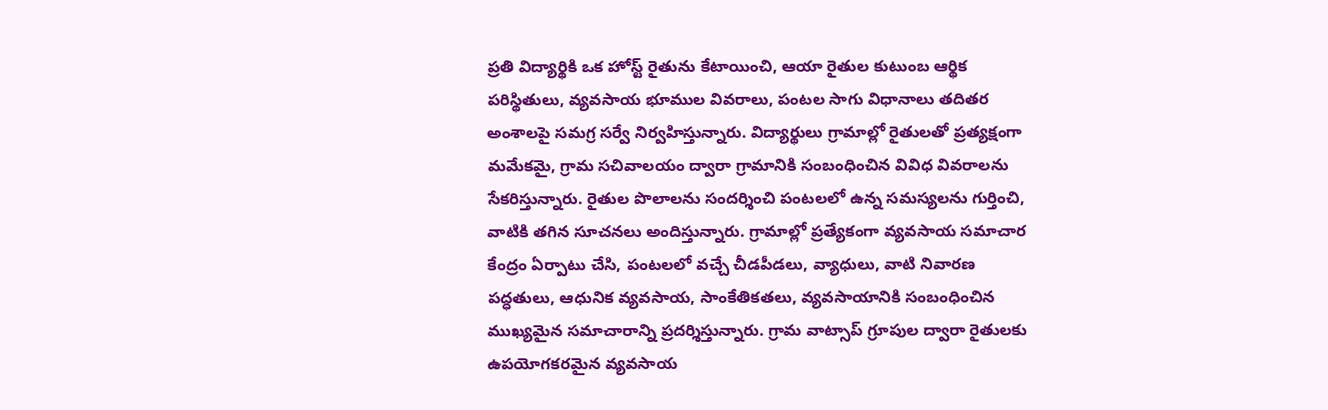ప్రతి విద్యార్థికి ఒక హోస్ట్ రైతును కేటాయించి, ఆయా రైతుల కుటుంబ ఆర్థిక పరిస్థితులు, వ్యవసాయ భూముల వివరాలు, పంటల సాగు విధానాలు తదితర అంశాలపై సమగ్ర సర్వే నిర్వహిస్తున్నారు. విద్యార్థులు గ్రామాల్లో రైతులతో ప్రత్యక్షంగా మమేకమై, గ్రామ సచివాలయం ద్వారా గ్రామానికి సంబంధించిన వివిధ వివరాలను సేకరిస్తున్నారు. రైతుల పొలాలను సందర్శించి పంటలలో ఉన్న సమస్యలను గుర్తించి, వాటికి తగిన సూచనలు అందిస్తున్నారు. గ్రామాల్లో ప్రత్యేకంగా వ్యవసాయ సమాచార కేంద్రం ఏర్పాటు చేసి, పంటలలో వచ్చే చీడపీడలు, వ్యాధులు, వాటి నివారణ పద్ధతులు, ఆధునిక వ్యవసాయ, సాంకేతికతలు, వ్యవసాయానికి సంబంధించిన ముఖ్యమైన సమాచారాన్ని ప్రదర్శిస్తున్నారు. గ్రామ వాట్సాప్ గ్రూపుల ద్వారా రైతులకు ఉపయోగకరమైన వ్యవసాయ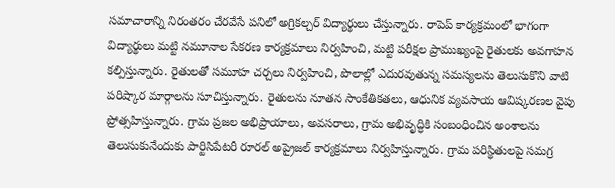సమాచారాన్ని నిరంతరం చేరవేసే పనిలో అగ్రికల్చర్ విద్యార్థులు చేస్తున్నారు. రాపెప్ కార్యక్రమంలో భాగంగా విద్యార్థులు మట్టి నమూనాల సేకరణ కార్యక్రమాలు నిర్వహించి, మట్టి పరీక్షల ప్రాముఖ్యంపై రైతులకు అవగాహన కల్పిస్తున్నారు. రైతులతో సమూహ చర్చలు నిర్వహించి, పొలాల్లో ఎదురవుతున్న సమస్యలను తెలుసుకొని వాటి పరిష్కార మార్గాలను సూచిస్తున్నారు. రైతులను నూతన సాంకేతికతలు, ఆధునిక వ్యవసాయ ఆవిష్కరణల వైపు ప్రోత్సహిస్తున్నారు. గ్రామ ప్రజల అభిప్రాయాలు, అవసరాలు, గ్రామ అభివృద్ధికి సంబంధించిన అంశాలను తెలుసుకునేందుకు పార్టిసిపేటరీ రూరల్ అప్రైజల్ కార్యక్రమాలు నిర్వహిస్తున్నారు. గ్రామ పరిస్థితులపై సమగ్ర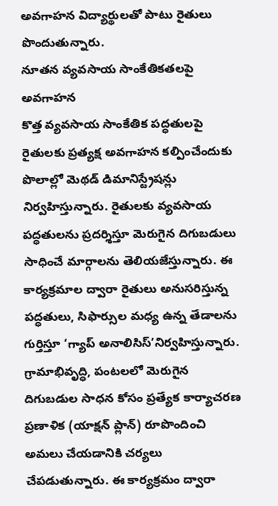అవగాహన విద్యార్థులతో పాటు రైతులు పొందుతున్నారు.
నూతన వ్యవసాయ సాంకేతికతలపై అవగాహన
కొత్త వ్యవసాయ సాంకేతిక పద్ధతులపై రైతులకు ప్రత్యక్ష అవగాహన కల్పించేందుకు పొలాల్లో మెథడ్ డిమానిస్ట్రేషన్లు నిర్వహిస్తున్నారు. రైతులకు వ్యవసాయ పద్ధతులను ప్రదర్శిస్తూ మెరుగైన దిగుబడులు సాధించే మార్గాలను తెలియజేస్తున్నారు. ఈ కార్యక్రమాల ద్వారా రైతులు అనుసరిస్తున్న పద్ధతులు, సిఫార్సుల మధ్య ఉన్న తేడాలను గుర్తిస్తూ ‘గ్యాప్ అనాలిసిస్’నిర్వహిస్తున్నారు. గ్రామాభివృద్ధి, పంటలలో మెరుగైన దిగుబడుల సాధన కోసం ప్రత్యేక కార్యాచరణ ప్రణాళిక (యాక్షన్ ప్లాన్) రూపొందించి అమలు చేయడానికి చర్యలు చేపడుతున్నారు. ఈ కార్యక్రమం ద్వారా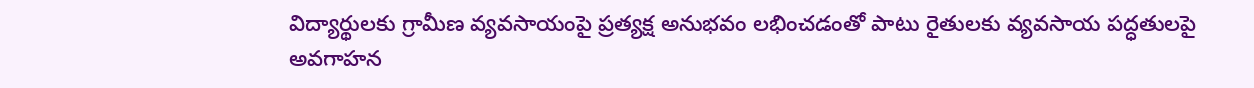విద్యార్థులకు గ్రామీణ వ్యవసాయంపై ప్రత్యక్ష అనుభవం లభించడంతో పాటు రైతులకు వ్యవసాయ పద్ధతులపై అవగాహన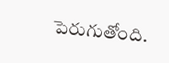పెరుగుతోంది.